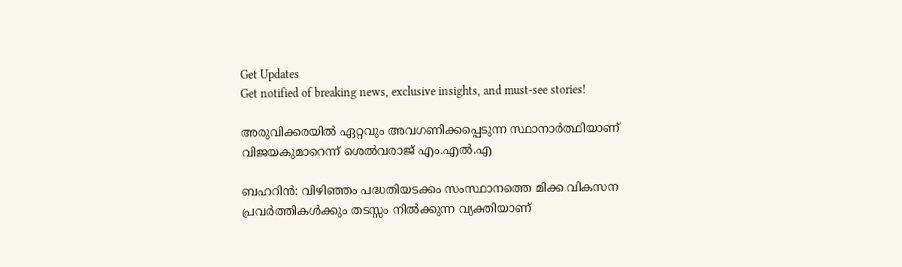Get Updates
Get notified of breaking news, exclusive insights, and must-see stories!

അരുവിക്കരയില്‍ ഏറ്റവും അവഗണിക്കപ്പെടുന്ന സ്ഥാനാര്‍ത്ഥിയാണ് വിജയകുമാറെന്ന് ശെല്‍വരാജ് എം.എല്‍.എ

ബഹറിന്‍: വിഴിഞ്ഞം പദ്ധതിയടക്കം സംസ്ഥാനത്തെ മിക്ക വികസന പ്രവര്‍ത്തികള്‍ക്കും തടസ്സം നില്‍ക്കുന്ന വ്യക്തിയാണ്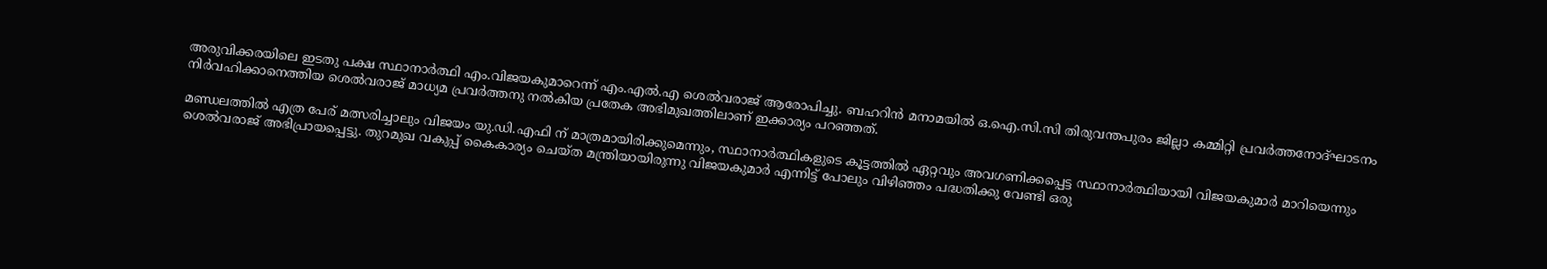അരുവിക്കരയിലെ ഇടതു പക്ഷ സ്ഥാനാര്‍ത്ഥി എം.വിജയകുമാറെന്ന് എം.എല്‍.എ ശെല്‍വരാജ് ആരോപിച്ചു. ബഹറിന്‍ മനാമയില്‍ ഒ.ഐ.സി.സി തിരുവന്തപുരം ജില്ലാ കമ്മിറ്റി പ്രവര്‍ത്തനോദ്ഘാടനം നിര്‍വഹിക്കാനെത്തിയ ശെല്‍വരാജ് മാധ്യമ പ്രവര്‍ത്തനു നല്‍കിയ പ്രതേക അഭിമുഖത്തിലാണ് ഇക്കാര്യം പറഞ്ഞത്.

മണ്ഡലത്തില്‍ എത്ര പേര് മത്സരിച്ചാലും വിജയം യു.ഡി.എഫി ന് മാത്രമായിരിക്കുമെന്നും, സ്ഥാനാര്‍ത്ഥികളുടെ കൂട്ടത്തില്‍ ഏറ്റവും അവഗണിക്കപ്പെട്ട സ്ഥാനാര്‍ത്ഥിയായി വിജയകുമാര്‍ മാറിയെന്നും ശെല്‍വരാജ് അഭിപ്രായപ്പെട്ടു. തുറമുഖ വകുപ്പ് കൈകാര്യം ചെയ്ത മന്ത്രിയായിരുന്നു വിജയകുമാര്‍ എന്നിട്ട് പോലും വിഴിഞ്ഞം പദ്ധതിക്കു വേണ്ടി ഒരു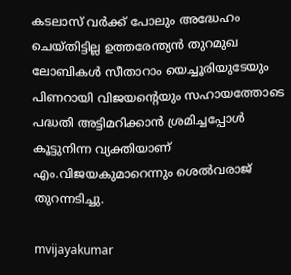കടലാസ് വര്‍ക്ക് പോലും അദ്ധേഹം ചെയ്തിട്ടില്ല ഉത്തരേന്ത്യന്‍ തുറമുഖ ലോബികള്‍ സീതാറാം യെച്ചൂരിയുടേയും പിണറായി വിജയന്റെയും സഹായത്തോടെ പദ്ധതി അട്ടിമറിക്കാന്‍ ശ്രമിച്ചപ്പോള്‍ കൂട്ടുനിന്ന വ്യക്തിയാണ് എം.വിജയകുമാറെന്നും ശെല്‍വരാജ് തുറന്നടിച്ചു.

mvijayakumar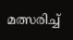മത്സരിച്ച്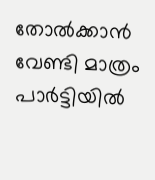തോല്‍ക്കാന്‍ വേണ്ടി മാത്രം പാര്‍ട്ടിയില്‍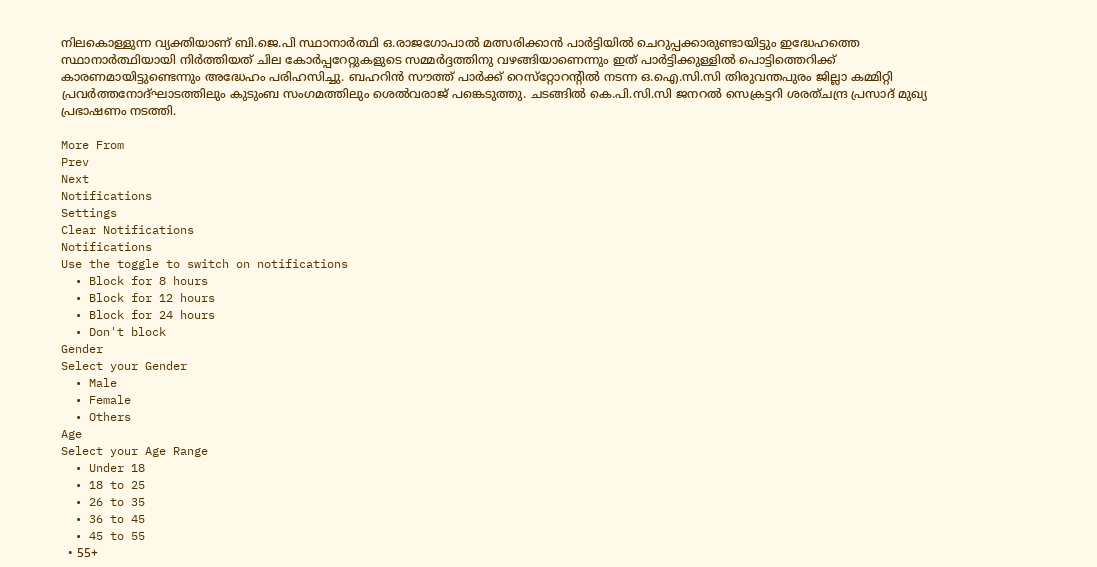നിലകൊള്ളുന്ന വ്യക്തിയാണ് ബി.ജെ.പി സ്ഥാനാര്‍ത്ഥി ഒ.രാജഗോപാല്‍ മത്സരിക്കാന്‍ പാര്‍ട്ടിയില്‍ ചെറുപ്പക്കാരുണ്ടായിട്ടും ഇദ്ധേഹത്തെ സ്ഥാനാര്‍ത്ഥിയായി നിര്‍ത്തിയത് ചില കോര്‍പ്പറേറ്റുകളുടെ സമ്മര്‍ദ്ദത്തിനു വഴങ്ങിയാണെന്നും ഇത് പാര്‍ട്ടിക്കുള്ളില്‍ പൊട്ടിത്തെറിക്ക് കാരണമായിട്ടുണ്ടെന്നും അദ്ധേഹം പരിഹസിച്ചു. ബഹറിന്‍ സൗത്ത് പാര്‍ക്ക് റെസ്‌റ്റോറന്റില്‍ നടന്ന ഒ.ഐ.സി.സി തിരുവന്തപുരം ജില്ലാ കമ്മിറ്റി പ്രവര്‍ത്തനോദ്ഘാടത്തിലും കുടുംബ സംഗമത്തിലും ശെല്‍വരാജ് പങ്കെടുത്തു. ചടങ്ങില്‍ കെ.പി.സി.സി ജനറല്‍ സെക്രട്ടറി ശരത്ചന്ദ്ര പ്രസാദ് മുഖ്യ പ്രഭാഷണം നടത്തി.

More From
Prev
Next
Notifications
Settings
Clear Notifications
Notifications
Use the toggle to switch on notifications
  • Block for 8 hours
  • Block for 12 hours
  • Block for 24 hours
  • Don't block
Gender
Select your Gender
  • Male
  • Female
  • Others
Age
Select your Age Range
  • Under 18
  • 18 to 25
  • 26 to 35
  • 36 to 45
  • 45 to 55
  • 55+